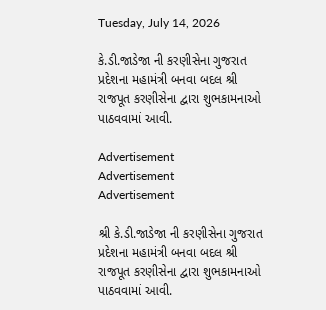Tuesday, July 14, 2026

કે.ડી.જાડેજા ની કરણીસેના ગુજરાત પ્રદેશના મહામંત્રી બનવા બદલ શ્રી રાજપૂત કરણીસેના દ્વારા શુભકામનાઓ પાઠવવામાં આવી.

Advertisement
Advertisement
Advertisement

શ્રી કે.ડી.જાડેજા ની કરણીસેના ગુજરાત પ્રદેશના મહામંત્રી બનવા બદલ શ્રી રાજપૂત કરણીસેના દ્વારા શુભકામનાઓ પાઠવવામાં આવી.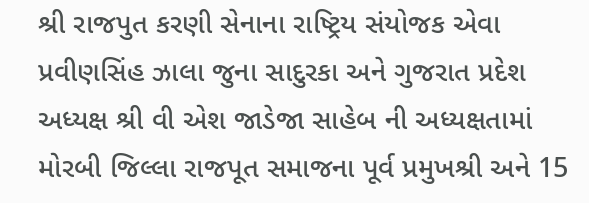શ્રી રાજપુત કરણી સેનાના રાષ્ટ્રિય સંયોજક એવા પ્રવીણસિંહ ઝાલા જુના સાદુરકા અને ગુજરાત પ્રદેશ અધ્યક્ષ શ્રી વી એશ જાડેજા સાહેબ ની અધ્યક્ષતામાં મોરબી જિલ્લા રાજપૂત સમાજના પૂર્વ પ્રમુખશ્રી અને 15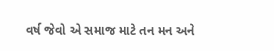વર્ષ જેવો એ સમાજ માટે તન મન અને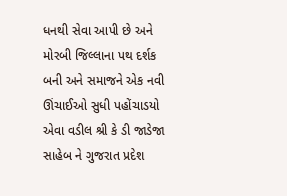ધનથી સેવા આપી છે અને મોરબી જિલ્લાના પથ દર્શક બની અને સમાજને એક નવી ઊંચાઈઓ સુધી પહોંચાડયો એવા વડીલ શ્રી કે ડી જાડેજા સાહેબ ને ગુજરાત પ્રદેશ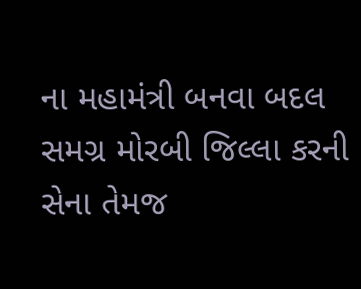ના મહામંત્રી બનવા બદલ સમગ્ર મોરબી જિલ્લા કરની સેના તેમજ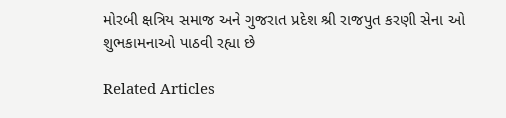મોરબી ક્ષત્રિય સમાજ અને ગુજરાત પ્રદેશ શ્રી રાજપુત કરણી સેના ઓ શુભકામનાઓ પાઠવી રહ્યા છે

Related Articles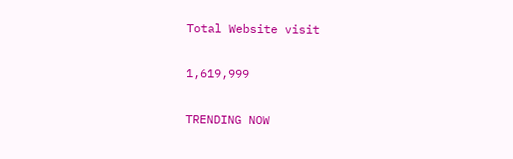Total Website visit

1,619,999

TRENDING NOW